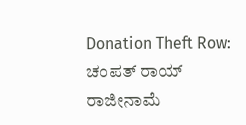Donation Theft Row: ಚಂಪತ್ ರಾಯ್ ರಾಜೀನಾಮೆ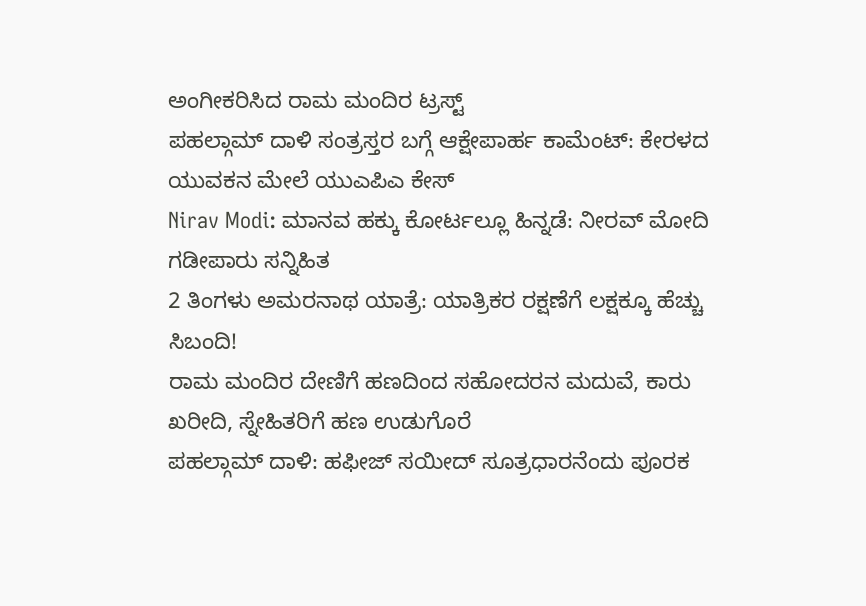ಅಂಗೀಕರಿಸಿದ ರಾಮ ಮಂದಿರ ಟ್ರಸ್ಟ್
ಪಹಲ್ಗಾಮ್ ದಾಳಿ ಸಂತ್ರಸ್ತರ ಬಗ್ಗೆ ಆಕ್ಷೇಪಾರ್ಹ ಕಾಮೆಂಟ್: ಕೇರಳದ ಯುವಕನ ಮೇಲೆ ಯುಎಪಿಎ ಕೇಸ್
Nirav Modi: ಮಾನವ ಹಕ್ಕು ಕೋರ್ಟಲ್ಲೂ ಹಿನ್ನಡೆ: ನೀರವ್ ಮೋದಿ ಗಡೀಪಾರು ಸನ್ನಿಹಿತ
2 ತಿಂಗಳು ಅಮರನಾಥ ಯಾತ್ರೆ: ಯಾತ್ರಿಕರ ರಕ್ಷಣೆಗೆ ಲಕ್ಷಕ್ಕೂ ಹೆಚ್ಚು ಸಿಬಂದಿ!
ರಾಮ ಮಂದಿರ ದೇಣಿಗೆ ಹಣದಿಂದ ಸಹೋದರನ ಮದುವೆ, ಕಾರು ಖರೀದಿ, ಸ್ನೇಹಿತರಿಗೆ ಹಣ ಉಡುಗೊರೆ
ಪಹಲ್ಗಾಮ್ ದಾಳಿ: ಹಫೀಜ್ ಸಯೀದ್ ಸೂತ್ರಧಾರನೆಂದು ಪೂರಕ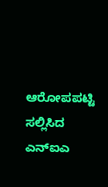ಆರೋಪಪಟ್ಟಿ ಸಲ್ಲಿಸಿದ ಎನ್ಐಎ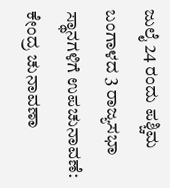ಜುಲೈ 24 ರಂದು ಪಶ್ಚಿಮ ಬಂಗಾಳದ 3 ರಾಜ್ಯಸಭಾ ಸ್ಥಾನಗಳಿಗೆ ಉಪಚುನಾವಣೆ: ಕೇಂದ್ರ ಚುನಾವಣಾ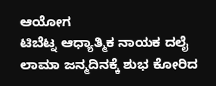ಆಯೋಗ
ಟಿಬೆಟ್ನ ಆಧ್ಯಾತ್ಮಿಕ ನಾಯಕ ದಲೈ ಲಾಮಾ ಜನ್ಮದಿನಕ್ಕೆ ಶುಭ ಕೋರಿದ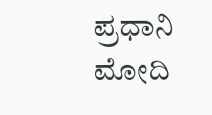ಪ್ರಧಾನಿ ಮೋದಿ